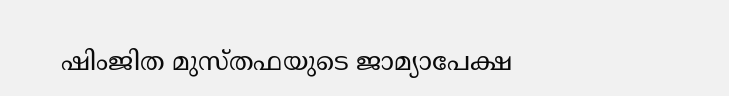ഷിംജിത മുസ്തഫയുടെ ജാമ്യാപേക്ഷ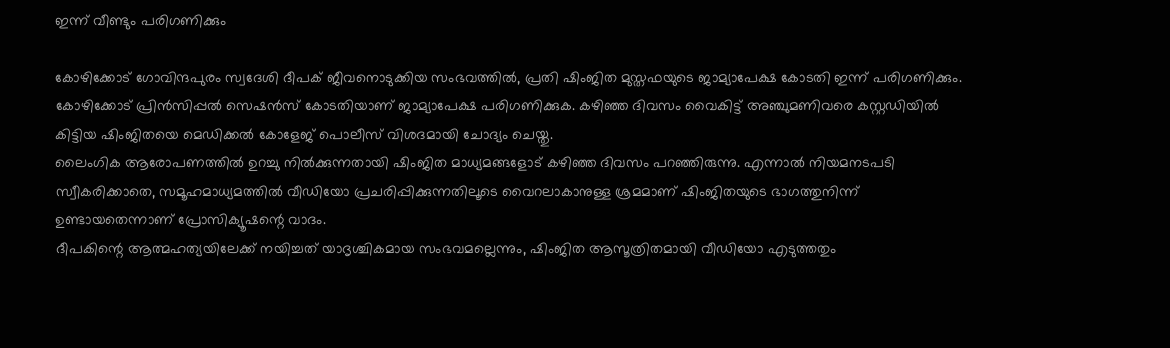ഇന്ന് വീണ്ടും പരിഗണിക്കും

കോഴിക്കോട് ഗോവിന്ദപുരം സ്വദേശി ദീപക് ജീവനൊടുക്കിയ സംഭവത്തിൽ, പ്രതി ഷിംജിത മുസ്തഫയുടെ ജാമ്യാപേക്ഷ കോടതി ഇന്ന് പരിഗണിക്കും. കോഴിക്കോട് പ്രിൻസിപ്പൽ സെഷൻസ് കോടതിയാണ് ജാമ്യാപേക്ഷ പരിഗണിക്കുക. കഴിഞ്ഞ ദിവസം വൈകിട്ട് അഞ്ചുമണിവരെ കസ്റ്റഡിയിൽ കിട്ടിയ ഷിംജിതയെ മെഡിക്കൽ കോളേജ് പൊലീസ് വിശദമായി ചോദ്യം ചെയ്തു.
ലൈംഗിക ആരോപണത്തിൽ ഉറച്ചു നിൽക്കുന്നതായി ഷിംജിത മാധ്യമങ്ങളോട് കഴിഞ്ഞ ദിവസം പറഞ്ഞിരുന്നു. എന്നാൽ നിയമനടപടി സ്വീകരിക്കാതെ, സമൂഹമാധ്യമത്തിൽ വീഡിയോ പ്രചരിപ്പിക്കുന്നതിലൂടെ വൈറലാകാനുള്ള ശ്രമമാണ് ഷിംജിതയുടെ ഭാഗത്തുനിന്ന് ഉണ്ടായതെന്നാണ് പ്രോസിക്യൂഷന്റെ വാദം.
ദീപകിന്റെ ആത്മഹത്യയിലേക്ക് നയിച്ചത് യാദൃശ്ചികമായ സംഭവമല്ലെന്നും, ഷിംജിത ആസൂത്രിതമായി വീഡിയോ എടുത്തതും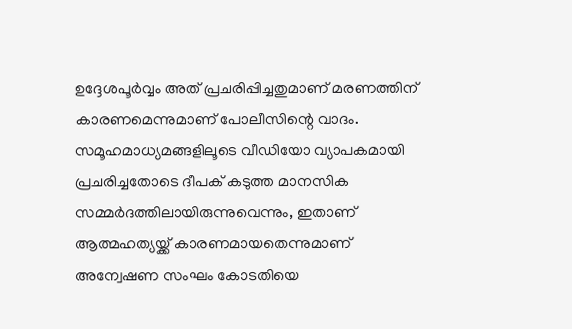ഉദ്ദേശപൂർവ്വം അത് പ്രചരിപ്പിച്ചതുമാണ് മരണത്തിന് കാരണമെന്നുമാണ് പോലീസിന്റെ വാദം. സമൂഹമാധ്യമങ്ങളിലൂടെ വീഡിയോ വ്യാപകമായി പ്രചരിച്ചതോടെ ദീപക് കടുത്ത മാനസിക സമ്മർദത്തിലായിരുന്നുവെന്നും, ഇതാണ് ആത്മഹത്യയ്ക്ക് കാരണമായതെന്നുമാണ് അന്വേഷണ സംഘം കോടതിയെ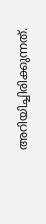അറിയിച്ചിരിക്കുന്നത്.